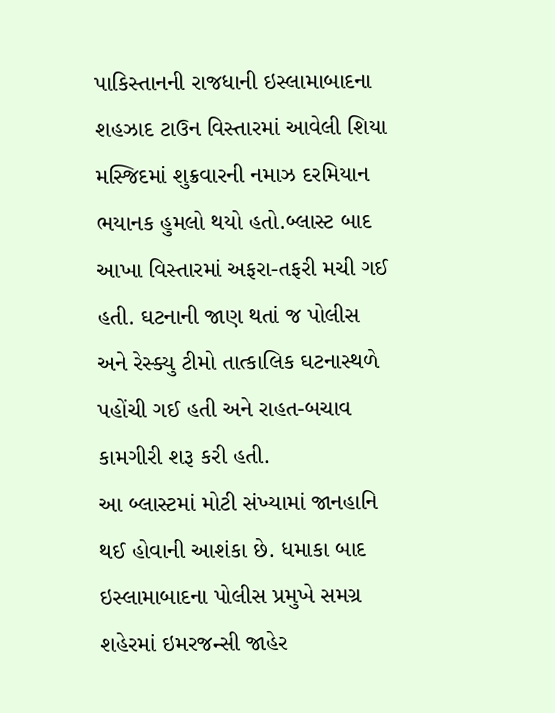પાકિસ્તાનની રાજધાની ઇસ્લામાબાદના શહઝાદ ટાઉન વિસ્તારમાં આવેલી શિયા મસ્જિદમાં શુક્રવારની નમાઝ દરમિયાન ભયાનક હુમલો થયો હતો.બ્લાસ્ટ બાદ આખા વિસ્તારમાં અફરા-તફરી મચી ગઈ હતી. ઘટનાની જાણ થતાં જ પોલીસ અને રેસ્ક્યુ ટીમો તાત્કાલિક ઘટનાસ્થળે પહોંચી ગઈ હતી અને રાહત-બચાવ કામગીરી શરૂ કરી હતી.
આ બ્લાસ્ટમાં મોટી સંખ્યામાં જાનહાનિ થઈ હોવાની આશંકા છે. ધમાકા બાદ ઇસ્લામાબાદના પોલીસ પ્રમુખે સમગ્ર શહેરમાં ઇમરજન્સી જાહેર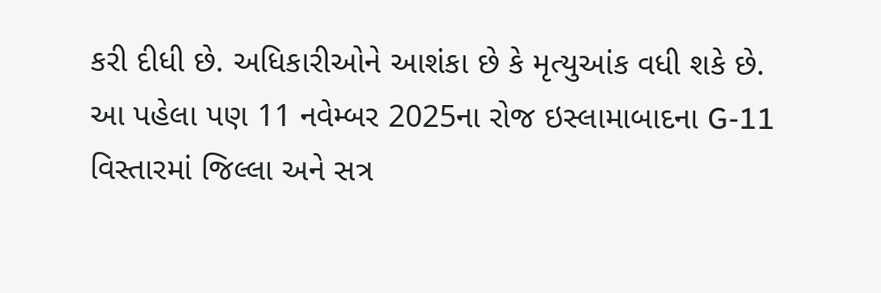કરી દીધી છે. અધિકારીઓને આશંકા છે કે મૃત્યુઆંક વધી શકે છે.
આ પહેલા પણ 11 નવેમ્બર 2025ના રોજ ઇસ્લામાબાદના G-11 વિસ્તારમાં જિલ્લા અને સત્ર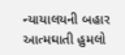ન્યાયાલયની બહાર આત્મઘાતી હુમલો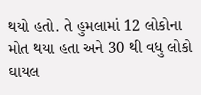થયો હતો. તે હુમલામાં 12 લોકોના મોત થયા હતા અને 30 થી વધુ લોકો ઘાયલ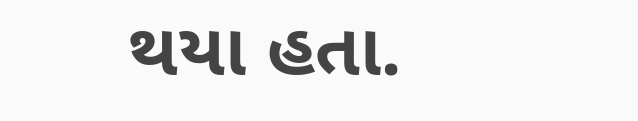થયા હતા.